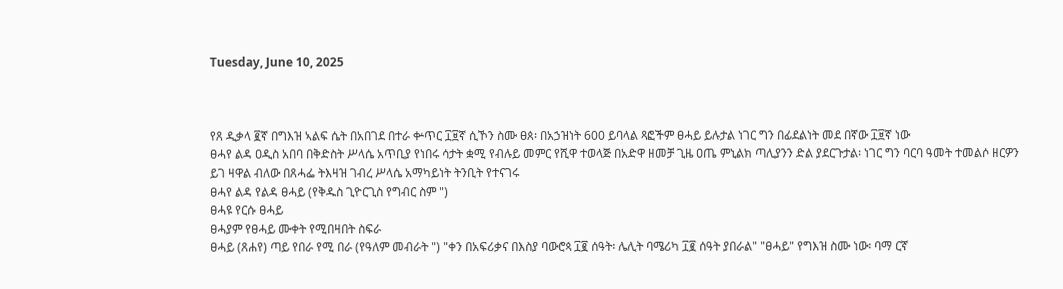Tuesday, June 10, 2025



የጸ ዲቃላ ፪ኛ በግእዝ ኣልፍ ሴት በአበገደ በተራ ቍጥር ፲፱ኛ ሲኾን ስሙ ፀጰ፡ በአኃዝነት 600 ይባላል ጻፎችም ፀሓይ ይሉታል ነገር ግን በፊደልነት መደ በኛው ፲፱ኛ ነው
ፀሓየ ልዳ ዐዲስ አበባ በቅድስት ሥላሴ አጥቢያ የነበሩ ሳታት ቋሚ የብሉይ መምር የሺዋ ተወላጅ በአድዋ ዘመቻ ጊዜ ዐጤ ምኒልክ ጣሊያንን ድል ያደርጉታል፡ ነገር ግን ባርባ ዓመት ተመልሶ ዘርዎን ይገ ዛዋል ብለው በጸሓፌ ትእዛዝ ገብረ ሥላሴ አማካይነት ትንቢት የተናገሩ
ፀሓየ ልዳ የልዳ ፀሓይ (የቅዱስ ጊዮርጊስ የግብር ስም ")
ፀሓዩ የርሱ ፀሓይ
ፀሓያም የፀሓይ ሙቀት የሚበዛበት ስፍራ
ፀሓይ (ጸሐየ) ጣይ የበራ የሚ በራ (የዓለም መብራት ") "ቀን በአፍሪቃና በእስያ ባውሮጳ ፲፪ ሰዓት፡ ሌሊት ባሜሪካ ፲፪ ሰዓት ያበራል" "ፀሓይ" የግእዝ ስሙ ነው፡ ባማ ርኛ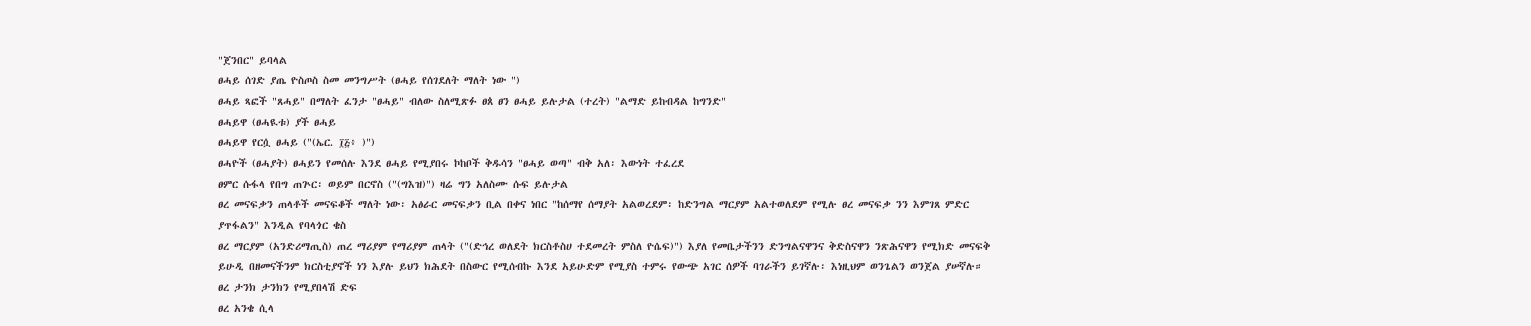"ጀንበር" ይባላል
ፀሓይ ሰገድ ያጤ ዮስጦስ ስመ መንግሥት (ፀሓይ የሰገደለት ማለት ነው ")
ፀሓይ ጻፎች "ጸሓይ" በማለት ፈንታ "ፀሓይ" ብለው ስለሚጽፉ ፀጰ ፀን ፀሓይ ይሉታል (ተረት) "ልማድ ይከብዳል ከግንድ"
ፀሓይዋ (ፀሓዪቱ) ያች ፀሓይ
ፀሓይዋ የርሷ ፀሓይ ("(ኤር. ፲፭፥ )")
ፀሓዮች (ፀሓያት) ፀሓይን የመሰሉ እንደ ፀሓይ የሚያበሩ ኮከቦች ቅዱሳን "ፀሓይ ወጣ" ብቅ አለ፡ እውነት ተፈረደ
ፀምር ሱፋላ የበግ ጠጕር፡ ወይም በርኖስ ("(ግእዝ)") ዛሬ ግን አለስሙ ሱፍ ይሉታል
ፀረ መናፍቃን ጠላቶች መናፍቆች ማለት ነው፡ አፅራር መናፍቃን ቢል በቀና ነበር "ከሰማየ ሰማያት አልወረደም፡ ከድንግል ማርያም አልተወለደም የሚሉ ፀረ መናፍቃ ንን እምገጸ ምድር ያጥፋልን" እንዲል የባላጎር ቄስ
ፀረ ማርያም (አንድሪማጢስ) ጠረ ማሪያም የማሪያም ጠላት ("(ድኅረ ወለደት ክርስቶስሀ ተደመረት ምስለ ዮሴፍ)") እያለ የመቤታችንን ድንግልናዋንና ቅድስናዋን ንጽሕናዋን የሚክድ መናፍቅ ይሁዲ በዘመናችንም ክርስቲያኖች ነን እያሉ ይህን ክሕደት በስውር የሚሰብኩ እንደ አይሁድም የሚያስ ተምሩ የውጭ አገር ሰዎች ባገራችን ይገኛሉ፡ እነዚህም ወንጌልን ወንጀል ያሠኛሉ።
ፀረ ታንክ ታንክን የሚያበላሽ ድፍ
ፀረ አንቄ ሲላ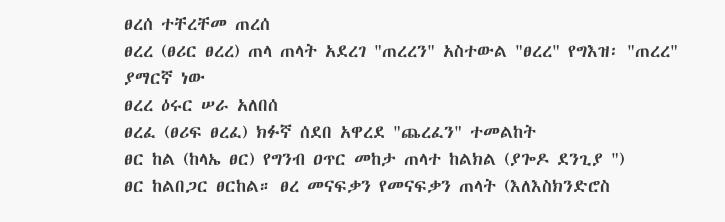ፀረሰ ተቸረቸመ ጠረሰ
ፀረረ (ፀሪር ፀረረ) ጠላ ጠላት አደረገ "ጠረረን" አስተውል "ፀረረ" የግእዝ፡ "ጠረረ" ያማርኛ ነው
ፀረረ ዕሩር ሠራ አለበሰ
ፀረፈ (ፀሪፍ ፀረፈ) ክፉኛ ሰደበ አዋረደ "ጨረፈን" ተመልከት
ፀር ከል (ከላኤ ፀር) የግንብ ዐጥር መከታ ጠላተ ከልክል (ያጐዶ ደንጊያ ")
ፀር ከልበጋር ፀርከል። ፀረ መናፍቃን የመናፍቃን ጠላት (እለእስክንድሮስ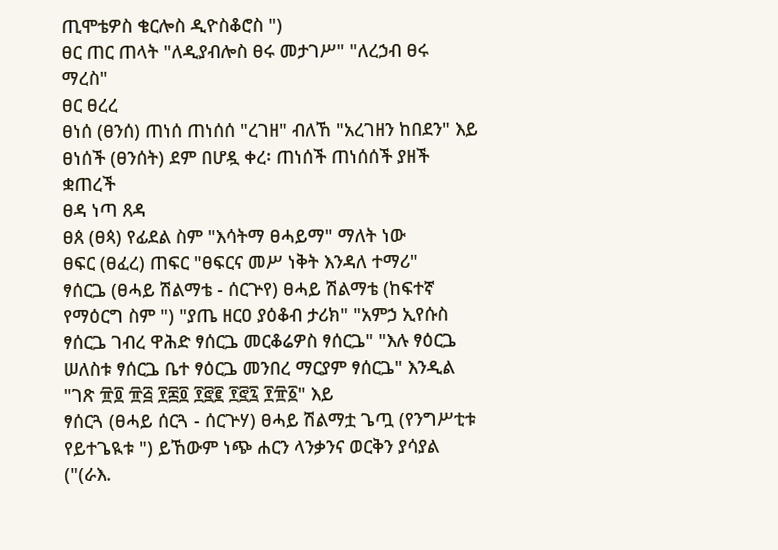ጢሞቴዎስ ቄርሎስ ዲዮስቆሮስ ")
ፀር ጠር ጠላት "ለዲያብሎስ ፀሩ መታገሥ" "ለረኃብ ፀሩ ማረስ"
ፀር ፀረረ
ፀነሰ (ፀንሰ) ጠነሰ ጠነሰሰ "ረገዘ" ብለኸ "አረገዘን ከበደን" እይ
ፀነሰች (ፀንሰት) ደም በሆዷ ቀረ፡ ጠነሰች ጠነሰሰች ያዘች ቋጠረች
ፀዳ ነጣ ጸዳ
ፀጰ (ፀጳ) የፊደል ስም "እሳትማ ፀሓይማ" ማለት ነው
ፀፍር (ፀፈረ) ጠፍር "ፀፍርና መሥ ነቅት እንዳለ ተማሪ"
ፃሰርጔ (ፀሓይ ሽልማቴ - ሰርጕየ) ፀሓይ ሽልማቴ (ከፍተኛ የማዕርግ ስም ") "ያጤ ዘርዐ ያዕቆብ ታሪክ" "አምኃ ኢየሱስ ፃሰርጔ ገብረ ዋሕድ ፃሰርጔ መርቆሬዎስ ፃሰርጔ" "እሉ ፃዕርጔ ሠለስቱ ፃሰርጔ ቤተ ፃዕርጔ መንበረ ማርያም ፃሰርጔ" እንዲል "ገጽ ፹፬ ፹፭ ፻፷፬ ፻፸፪ ፻፸፯ ፻፹፩" እይ
ፃሰርጓ (ፀሓይ ሰርጓ - ሰርጕሃ) ፀሓይ ሽልማቷ ጌጧ (የንግሥቲቱ የይተጌዪቱ ") ይኸውም ነጭ ሐርን ላንቃንና ወርቅን ያሳያል ("(ራእ.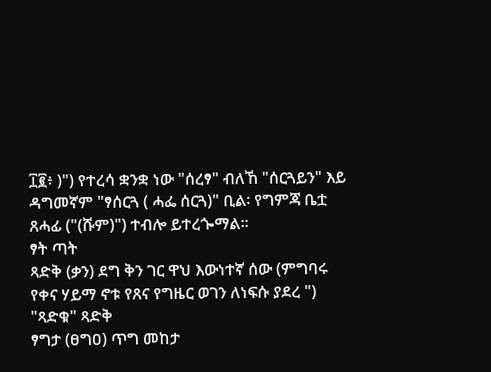፲፪፥ )") የተረሳ ቋንቋ ነው "ሰረፃ" ብለኸ "ሰርጓይን" እይ ዳግመኛም "ፃሰርጓ ( ሓፌ ሰርጓ)" ቢል፡ የግምጃ ቤቷ ጸሓፊ ("(ሹም)") ተብሎ ይተረጐማል።
ፃት ጣት
ጻድቅ (ቃን) ደግ ቅን ገር ዋህ እውነተኛ ሰው (ምግባሩ የቀና ሃይማ ኖቱ የጸና የግዜር ወገን ለነፍሱ ያደረ ") "ጻድቁ" ጻድቅ
ፃግታ (ፀግዐ) ጥግ መከታ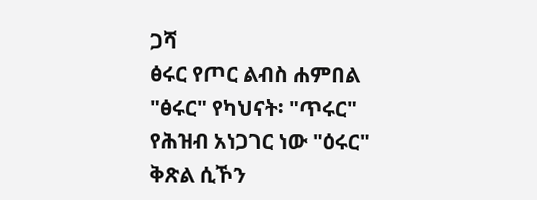ጋሻ
ፅሩር የጦር ልብስ ሐምበል "ፅሩር" የካህናት፡ "ጥሩር" የሕዝብ አነጋገር ነው "ዕሩር" ቅጽል ሲኾን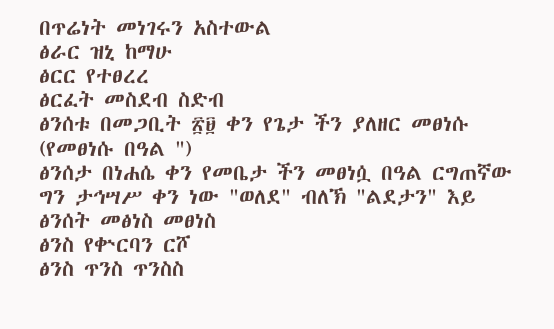በጥሬነት መነገሩን አስተውል
ፅራር ዝኒ ከማሁ
ፅርር የተፀረረ
ፅርፈት መስደብ ስድብ
ፅንሰቱ በመጋቢት ፳፱ ቀን የጌታ ችን ያለዘር መፀነሱ (የመፀነሱ በዓል ")
ፅንሰታ በነሐሴ ቀን የመቤታ ችን መፀነሷ በዓል ርግጠኛው ግን ታኅሣሥ ቀን ነው "ወለደ" ብለኽ "ልደታን" እይ
ፅንሰት መፅነስ መፀነስ
ፅንስ የቍርባን ርሾ
ፅንስ ጥንስ ጥንስስ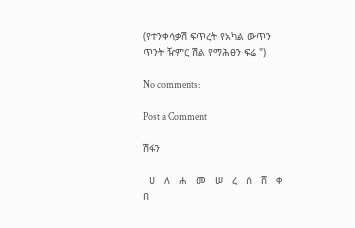(የተንቀሳቃሽ ፍጥረት የአካል ውጥን ጥንት ዥምር ሽል የማሕፀን ፍሬ ")

No comments:

Post a Comment

ሽፋን

  ሀ   ለ   ሐ   መ   ሠ   ረ   ሰ   ሸ   ቀ   በ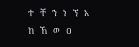ተ   ቸ   ኀ   ነ   ኘ   አ   ከ   ኸ   ወ   ዐ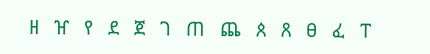ዘ   ዠ   የ   ደ   ጀ   ገ   ጠ   ጨ   ጰ   ጸ   ፀ   ፈ   ፐ